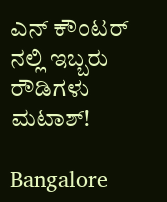ಎನ್ ಕೌಂಟರ್ ನಲ್ಲಿ ಇಬ್ಬರು ರೌಡಿಗಳು ಮಟಾಶ್!

Bangalore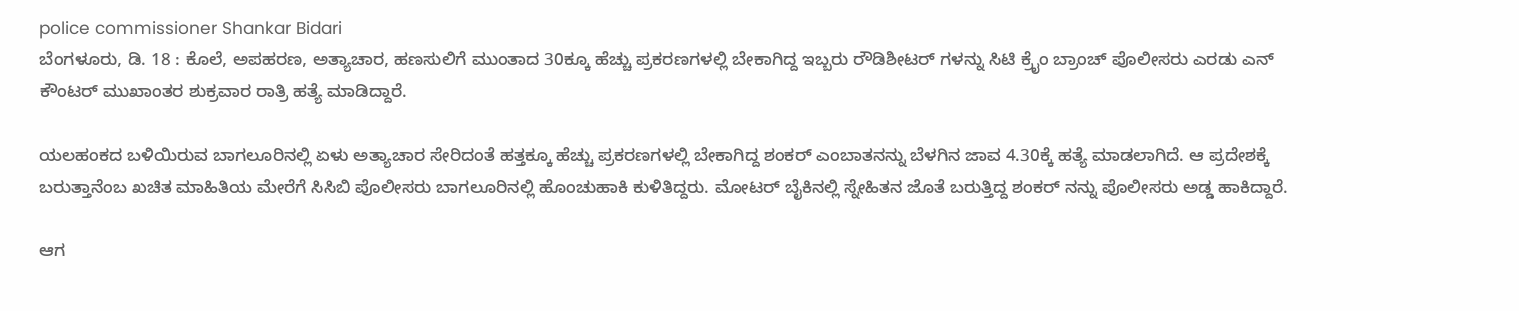police commissioner Shankar Bidari
ಬೆಂಗಳೂರು, ಡಿ. 18 : ಕೊಲೆ, ಅಪಹರಣ, ಅತ್ಯಾಚಾರ, ಹಣಸುಲಿಗೆ ಮುಂತಾದ 30ಕ್ಕೂ ಹೆಚ್ಚು ಪ್ರಕರಣಗಳಲ್ಲಿ ಬೇಕಾಗಿದ್ದ ಇಬ್ಬರು ರೌಡಿಶೀಟರ್ ಗಳನ್ನು ಸಿಟಿ ಕ್ರೈಂ ಬ್ರಾಂಚ್ ಪೊಲೀಸರು ಎರಡು ಎನ್ ಕೌಂಟರ್ ಮುಖಾಂತರ ಶುಕ್ರವಾರ ರಾತ್ರಿ ಹತ್ಯೆ ಮಾಡಿದ್ದಾರೆ.

ಯಲಹಂಕದ ಬಳಿಯಿರುವ ಬಾಗಲೂರಿನಲ್ಲಿ ಏಳು ಅತ್ಯಾಚಾರ ಸೇರಿದಂತೆ ಹತ್ತಕ್ಕೂ ಹೆಚ್ಚು ಪ್ರಕರಣಗಳಲ್ಲಿ ಬೇಕಾಗಿದ್ದ ಶಂಕರ್ ಎಂಬಾತನನ್ನು ಬೆಳಗಿನ ಜಾವ 4.30ಕ್ಕೆ ಹತ್ಯೆ ಮಾಡಲಾಗಿದೆ. ಆ ಪ್ರದೇಶಕ್ಕೆ ಬರುತ್ತಾನೆಂಬ ಖಚಿತ ಮಾಹಿತಿಯ ಮೇರೆಗೆ ಸಿಸಿಬಿ ಪೊಲೀಸರು ಬಾಗಲೂರಿನಲ್ಲಿ ಹೊಂಚುಹಾಕಿ ಕುಳಿತಿದ್ದರು. ಮೋಟರ್ ಬೈಕಿನಲ್ಲಿ ಸ್ನೇಹಿತನ ಜೊತೆ ಬರುತ್ತಿದ್ದ ಶಂಕರ್ ನನ್ನು ಪೊಲೀಸರು ಅಡ್ಡ ಹಾಕಿದ್ದಾರೆ.

ಆಗ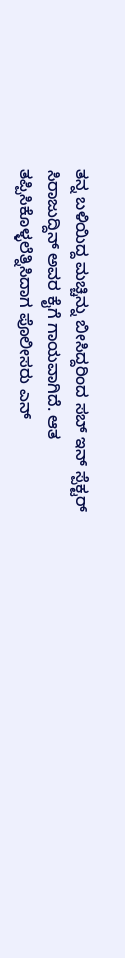ತನ್ನ ಬಳಿಯಿದ್ದ ಮಚ್ಚಿನ್ನು ಬೀಸಿದ್ದರಿಂದ ಸಬ್ ಇನ್ ಸ್ಪೆಕ್ಟರ್ ಸಿರಾಜುದ್ದಿನ್ ಅವರ ಕೈಗೆ ಗಾಯವಾಗಿದೆ. ಆತ ತಪ್ಪಿಸಿಕೊಳ್ಳಲೆತ್ನಿಸಿದಾಗ ಪೊಲೀಸರು ಎನ್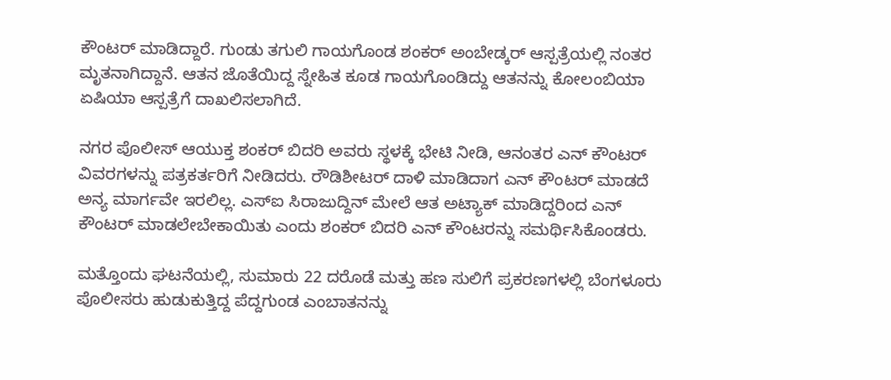ಕೌಂಟರ್ ಮಾಡಿದ್ದಾರೆ. ಗುಂಡು ತಗುಲಿ ಗಾಯಗೊಂಡ ಶಂಕರ್ ಅಂಬೇಡ್ಕರ್ ಆಸ್ಪತ್ರೆಯಲ್ಲಿ ನಂತರ ಮೃತನಾಗಿದ್ದಾನೆ. ಆತನ ಜೊತೆಯಿದ್ದ ಸ್ನೇಹಿತ ಕೂಡ ಗಾಯಗೊಂಡಿದ್ದು ಆತನನ್ನು ಕೋಲಂಬಿಯಾ ಏಷಿಯಾ ಆಸ್ಪತ್ರೆಗೆ ದಾಖಲಿಸಲಾಗಿದೆ.

ನಗರ ಪೊಲೀಸ್ ಆಯುಕ್ತ ಶಂಕರ್ ಬಿದರಿ ಅವರು ಸ್ಥಳಕ್ಕೆ ಭೇಟಿ ನೀಡಿ, ಆನಂತರ ಎನ್ ಕೌಂಟರ್ ವಿವರಗಳನ್ನು ಪತ್ರಕರ್ತರಿಗೆ ನೀಡಿದರು. ರೌಡಿಶೀಟರ್ ದಾಳಿ ಮಾಡಿದಾಗ ಎನ್ ಕೌಂಟರ್ ಮಾಡದೆ ಅನ್ಯ ಮಾರ್ಗವೇ ಇರಲಿಲ್ಲ. ಎಸ್ಐ ಸಿರಾಜುದ್ದಿನ್ ಮೇಲೆ ಆತ ಅಟ್ಯಾಕ್ ಮಾಡಿದ್ದರಿಂದ ಎನ್ ಕೌಂಟರ್ ಮಾಡಲೇಬೇಕಾಯಿತು ಎಂದು ಶಂಕರ್ ಬಿದರಿ ಎನ್ ಕೌಂಟರನ್ನು ಸಮರ್ಥಿಸಿಕೊಂಡರು.

ಮತ್ತೊಂದು ಘಟನೆಯಲ್ಲಿ, ಸುಮಾರು 22 ದರೊಡೆ ಮತ್ತು ಹಣ ಸುಲಿಗೆ ಪ್ರಕರಣಗಳಲ್ಲಿ ಬೆಂಗಳೂರು ಪೊಲೀಸರು ಹುಡುಕುತ್ತಿದ್ದ ಪೆದ್ದಗುಂಡ ಎಂಬಾತನನ್ನು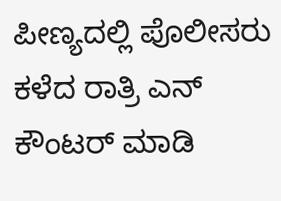ಪೀಣ್ಯದಲ್ಲಿ ಪೊಲೀಸರು ಕಳೆದ ರಾತ್ರಿ ಎನ್ ಕೌಂಟರ್ ಮಾಡಿ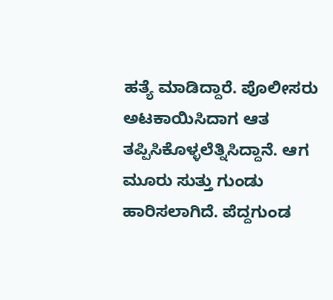ಹತ್ಯೆ ಮಾಡಿದ್ದಾರೆ. ಪೊಲೀಸರು ಅಟಕಾಯಿಸಿದಾಗ ಆತ ತಪ್ಪಿಸಿಕೊಳ್ಳಲೆತ್ನಿಸಿದ್ದಾನೆ. ಆಗ ಮೂರು ಸುತ್ತು ಗುಂಡು ಹಾರಿಸಲಾಗಿದೆ. ಪೆದ್ದಗುಂಡ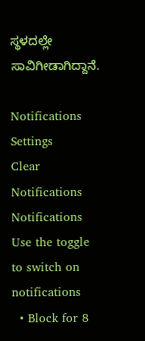ಸ್ಥಳದಲ್ಲೇ ಸಾವಿಗೀಡಾಗಿದ್ದಾನೆ.

Notifications
Settings
Clear Notifications
Notifications
Use the toggle to switch on notifications
  • Block for 8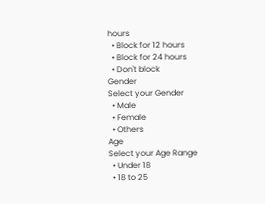hours
  • Block for 12 hours
  • Block for 24 hours
  • Don't block
Gender
Select your Gender
  • Male
  • Female
  • Others
Age
Select your Age Range
  • Under 18
  • 18 to 25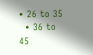• 26 to 35
  • 36 to 45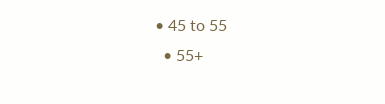• 45 to 55
  • 55+